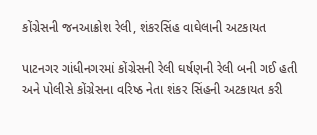કોંગ્રેસની જનઆક્રોશ રેલી, શંકરસિંહ વાઘેલાની અટકાયત

પાટનગર ગાંધીનગરમાં કોંગ્રેસની રેલી ઘર્ષણની રેલી બની ગઈ હતી અને પોલીસે કોંગ્રેસના વરિષ્ઠ નેતા શંકર સિંહની અટકાયત કરી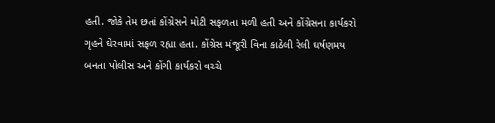હતી. જોકે તેમ છતાં કોંગ્રેસને મોટી સફળતા મળી હતી અને કોંગ્રેસના કાર્યકરો ગૃહને ઘેરવામાં સફળ રહ્યા હતા. કોંગ્રેસ મંજૂરી વિના કાઠેલી રેલી ઘર્ષણમય બનતા પોલીસ અને કોંગી કાર્યકરો વચ્ચે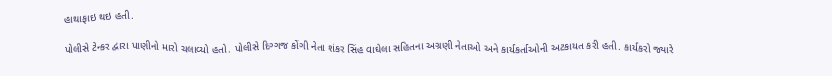હાથાફાઇ થઇ હતી.

પોલીસે ટેન્કર દ્વારા પાણીનો મારો ચલાવ્યો હતો. પોલીસે દિગ્ગજ કોંગી નેતા શંકર સિંહ વાઘેલા સહિતના અગ્રણી નેતાઓ અને કાર્યકર્તાઓની અટકાયત કરી હતી. કાર્યકરો જ્યારે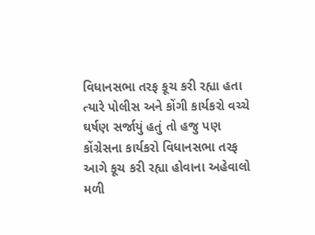વિધાનસભા તરફ કૂચ કરી રહ્યા હતા ત્યારે પોલીસ અને કોંગી કાર્યકરો વચ્ચે ઘર્ષણ સર્જાયું હતું તો હજુ પણ કોંગ્રેસના કાર્યકરો વિધાનસભા તરફ આગે કૂચ કરી રહ્યા હોવાના અહેવાલો મળી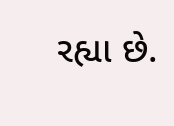રહ્યા છે.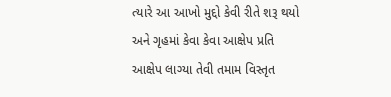ત્યારે આ આખો મુદ્દો કેવી રીતે શરૂ થયો અને ગૃહમાં કેવા કેવા આક્ષેપ પ્રતિ આક્ષેપ લાગ્યા તેવી તમામ વિસ્તૃત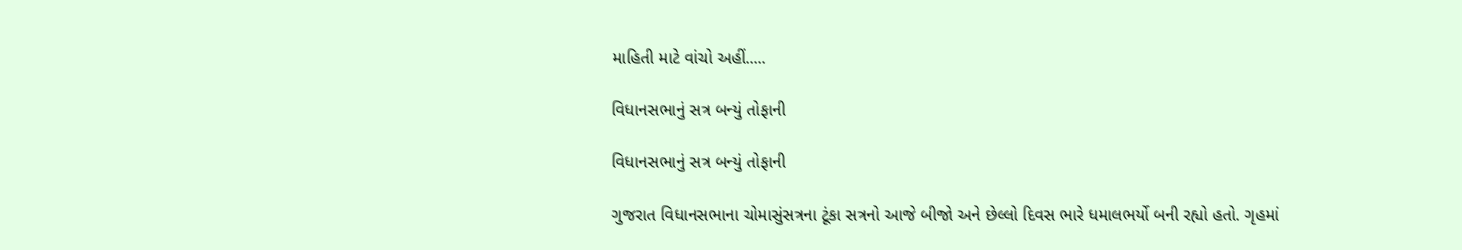માહિતી માટે વાંચો અહીં.....

વિધાનસભાનું સત્ર બન્યું તોફાની

વિધાનસભાનું સત્ર બન્યું તોફાની

ગુજરાત વિધાનસભાના ચોમાસુંસત્રના ટૂંકા સત્રનો આજે બીજો અને છેલ્લો દિવસ ભારે ધમાલભર્યો બની રહ્યો હતો. ગૃહમાં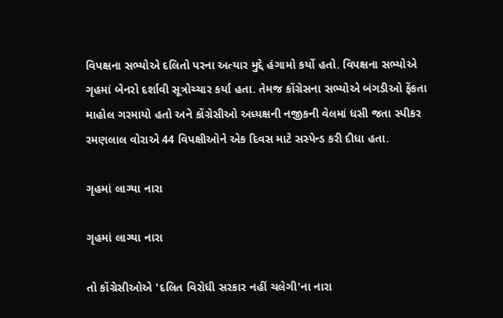વિપક્ષના સભ્યોએ દલિતો પરના અત્યાર મુદ્દે હંગામો કર્યો હતો. વિપક્ષના સભ્યોએ ગૃહમાં બેનરો દર્શાવી સૂત્રોચ્ચાર કર્યા હતા. તેમજ કોંગ્રેસના સભ્યોએ બંગડીઓ ફેંકતા માહોલ ગરમાયો હતો અને કોંગ્રેસીઓ અધ્યક્ષની નજીકની વેલમાં ધસી જતા સ્પીકર રમણલાલ વોરાએ 44 વિપક્ષીઓને એક દિવસ માટે સસ્પેન્ડ કરી દીધા હતા.

ગૃહમાં લાગ્યા નારા

ગૃહમાં લાગ્યા નારા

તો કોંગ્રેસીઓએ 'દલિત વિરોધી સરકાર નહીં ચલેગી'ના નારા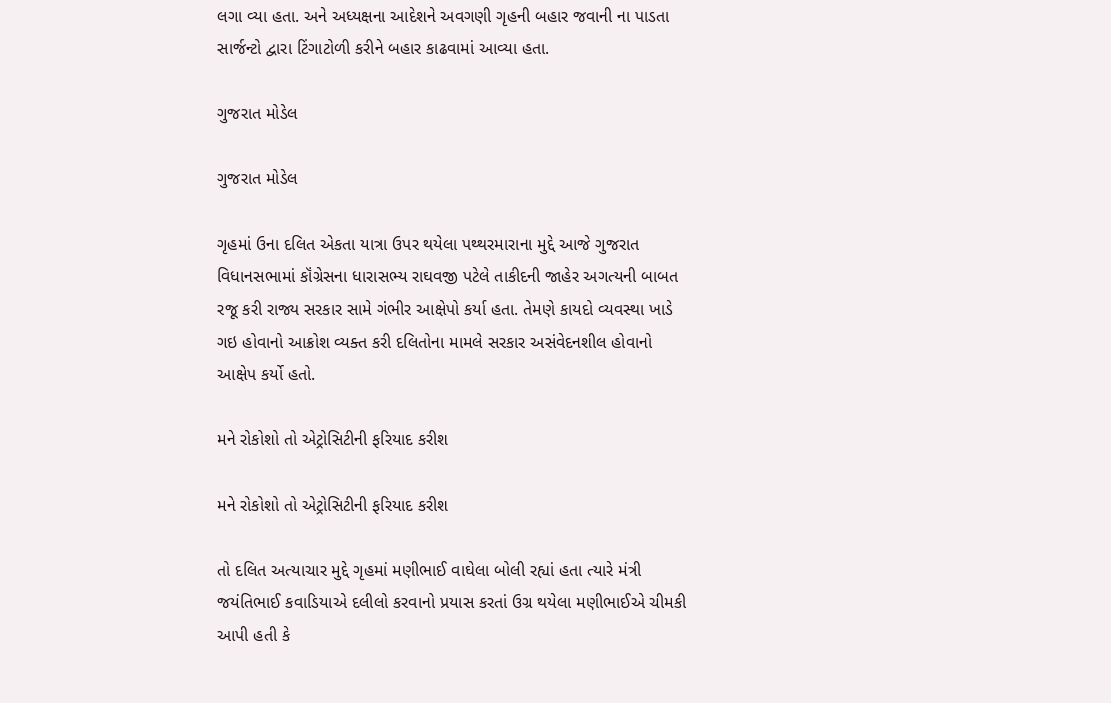લગા વ્યા હતા. અને અધ્યક્ષના આદેશને અવગણી ગૃહની બહાર જવાની ના પાડતા સાર્જન્ટો દ્વારા ટિંગાટોળી કરીને બહાર કાઢવામાં આવ્યા હતા.

ગુજરાત મોડેલ

ગુજરાત મોડેલ

ગૃહમાં ઉના દલિત એકતા યાત્રા ઉપર થયેલા પથ્થરમારાના મુદ્દે આજે ગુજરાત વિધાનસભામાં કૉંગ્રેસના ધારાસભ્ય રાઘવજી પટેલે તાકીદની જાહેર અગત્યની બાબત રજૂ કરી રાજ્ય સરકાર સામે ગંભીર આક્ષેપો કર્યા હતા. તેમણે કાયદો વ્યવસ્થા ખાડે ગઇ હોવાનો આક્રોશ વ્યક્ત કરી દલિતોના મામલે સરકાર અસંવેદનશીલ હોવાનો આક્ષેપ કર્યો હતો.

મને રોકોશો તો એટ્રોસિટીની ફરિયાદ કરીશ

મને રોકોશો તો એટ્રોસિટીની ફરિયાદ કરીશ

તો દલિત અત્યાચાર મુદ્દે ગૃહમાં મણીભાઈ વાઘેલા બોલી રહ્યાં હતા ત્યારે મંત્રી જયંતિભાઈ કવાડિયાએ દલીલો કરવાનો પ્રયાસ કરતાં ઉગ્ર થયેલા મણીભાઈએ ચીમકી આપી હતી કે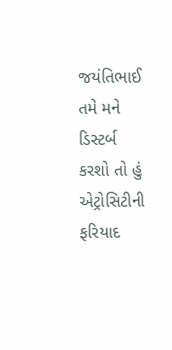જયંતિભાઈ તમે મને ડિસ્ટર્બ કરશો તો હું એટ્રોસિટીની ફરિયાદ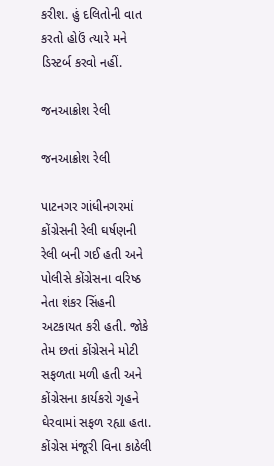કરીશ. હું દલિતોની વાત કરતો હોઉં ત્યારે મને ડિસ્ટર્બ કરવો નહીં.

જનઆક્રોશ રેલી

જનઆક્રોશ રેલી

પાટનગર ગાંધીનગરમાં કોંગ્રેસની રેલી ઘર્ષણની રેલી બની ગઈ હતી અને પોલીસે કોંગ્રેસના વરિષ્ઠ નેતા શંકર સિંહની અટકાયત કરી હતી. જોકે તેમ છતાં કોંગ્રેસને મોટી સફળતા મળી હતી અને કોંગ્રેસના કાર્યકરો ગૃહને ઘેરવામાં સફળ રહ્યા હતા. કોંગ્રેસ મંજૂરી વિના કાઠેલી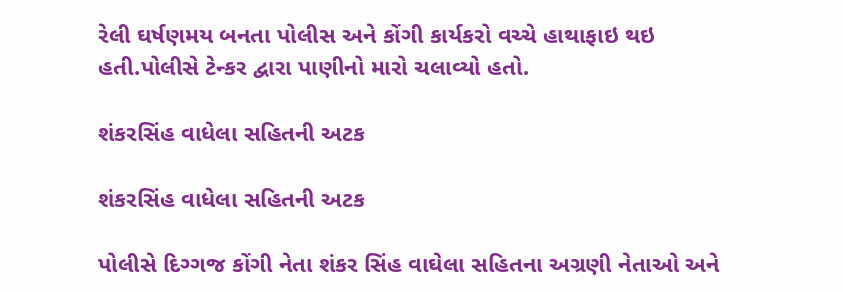રેલી ઘર્ષણમય બનતા પોલીસ અને કોંગી કાર્યકરો વચ્ચે હાથાફાઇ થઇ હતી.પોલીસે ટેન્કર દ્વારા પાણીનો મારો ચલાવ્યો હતો.

શંકરસિંહ વાધેલા સહિતની અટક

શંકરસિંહ વાધેલા સહિતની અટક

પોલીસે દિગ્ગજ કોંગી નેતા શંકર સિંહ વાઘેલા સહિતના અગ્રણી નેતાઓ અને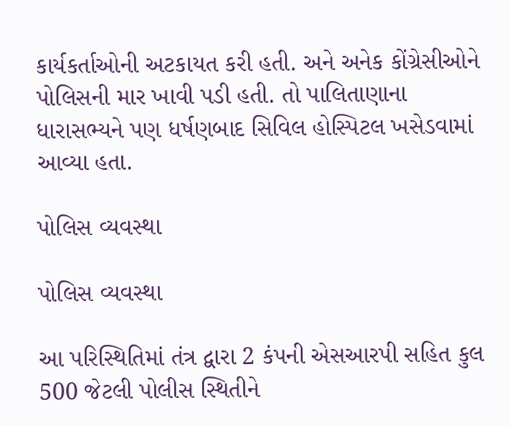કાર્યકર્તાઓની અટકાયત કરી હતી. અને અનેક કોંગ્રેસીઓને પોલિસની માર ખાવી પડી હતી. તો પાલિતાણાના ધારાસભ્યને પણ ધર્ષણબાદ સિવિલ હોસ્પિટલ ખસેડવામાં આવ્યા હતા.

પોલિસ વ્યવસ્થા

પોલિસ વ્યવસ્થા

આ પરિસ્થિતિમાં તંત્ર દ્વારા 2 કંપની એસઆરપી સહિત કુલ 500 જેટલી પોલીસ સ્થિતીને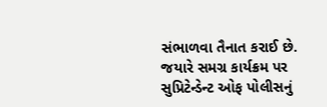સંભાળવા તૈનાત કરાઈ છે. જયારે સમગ્ર કાર્યક્રમ પર સુપ્રિટેન્ડેન્ટ ઓફ પોલીસનું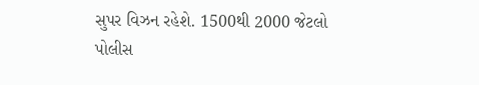સુપર વિઝન રહેશે. 1500થી 2000 જેટલો પોલીસ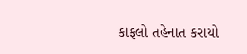કાફલો તહેનાત કરાયો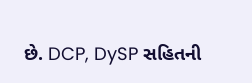છે. DCP, DySP સહિતની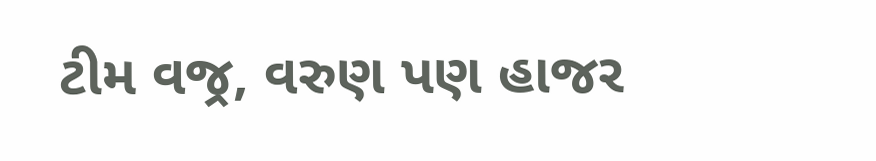ટીમ વજ્ર, વરુણ પણ હાજર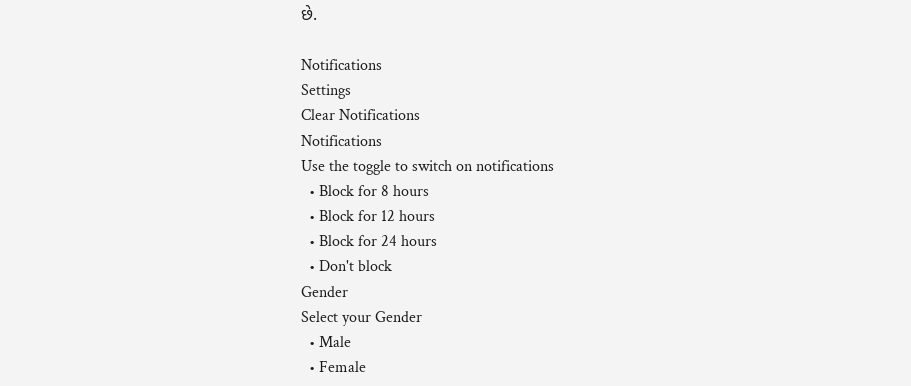છે.

Notifications
Settings
Clear Notifications
Notifications
Use the toggle to switch on notifications
  • Block for 8 hours
  • Block for 12 hours
  • Block for 24 hours
  • Don't block
Gender
Select your Gender
  • Male
  • Female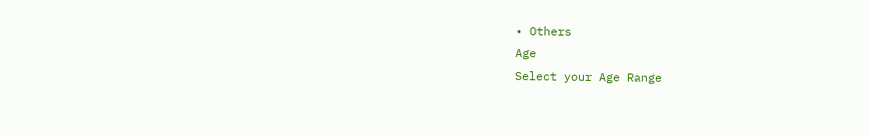• Others
Age
Select your Age Range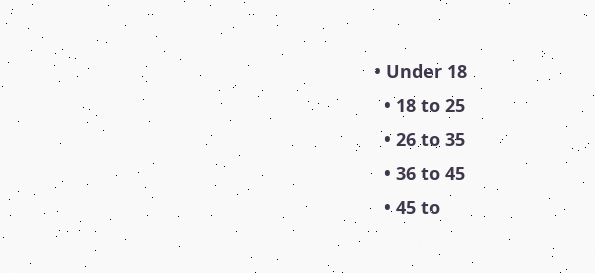• Under 18
  • 18 to 25
  • 26 to 35
  • 36 to 45
  • 45 to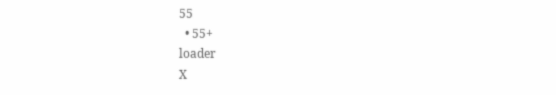55
  • 55+
loader
X